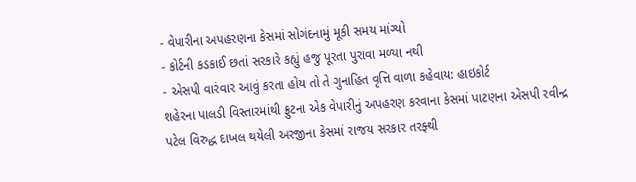- વેપારીના અપહરણના કેસમાં સોગંદનામું મૂકી સમય માંગ્યો
- કોર્ટની કડકાઈ છતાં સરકારે કહ્યું હજુ પૂરતા પુરાવા મળ્યા નથી
- એસપી વારંવાર આવું કરતા હોય તો તે ગુનાહિત વૃત્તિ વાળા કહેવાય: હાઇકોર્ટ
શહેરના પાલડી વિસ્તારમાંથી ફ્રુટના એક વેપારીનું અપહરણ કરવાના કેસમાં પાટણના એસપી રવીન્દ્ર પટેલ વિરુદ્ધ દાખલ થયેલી અરજીના કેસમાં રાજય સરકાર તરફ્થી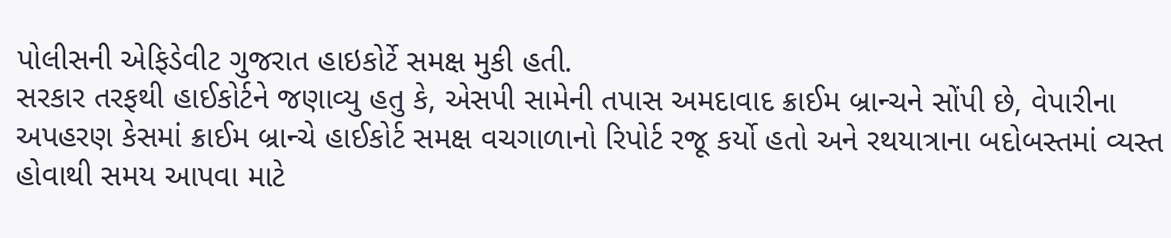પોલીસની એફિડેવીટ ગુજરાત હાઇકોર્ટે સમક્ષ મુકી હતી.
સરકાર તરફથી હાઈકોર્ટને જણાવ્યુ હતુ કે, એસપી સામેની તપાસ અમદાવાદ ક્રાઈમ બ્રાન્ચને સોંપી છે, વેપારીના અપહરણ કેસમાં ક્રાઈમ બ્રાન્ચે હાઈકોર્ટ સમક્ષ વચગાળાનો રિપોર્ટ રજૂ કર્યો હતો અને રથયાત્રાના બદોબસ્તમાં વ્યસ્ત હોવાથી સમય આપવા માટે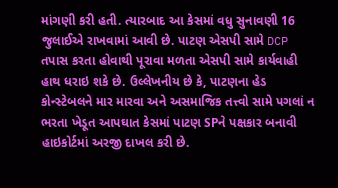માંગણી કરી હતી. ત્યારબાદ આ કેસમાં વધુ સુનાવણી 16 જુલાઈએ રાખવામાં આવી છે. પાટણ એસપી સામે DCP તપાસ કરતા હોવાથી પૂરાવા મળતા એસપી સામે કાર્યવાહી હાથ ધરાઇ શકે છે. ઉલ્લેખનીય છે કે, પાટણના હેડ કોન્સ્ટેબલને માર મારવા અને અસમાજિક તત્ત્વો સામે પગલાં ન ભરતા ખેડૂત આપઘાત કેસમાં પાટણ SPને પક્ષકાર બનાવી હાઇકોર્ટમાં અરજી દાખલ કરી છે.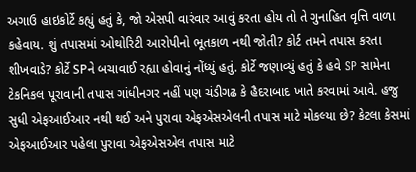અગાઉ હાઇકોર્ટે કહ્યું હતું કે, જો એસપી વારંવાર આવું કરતા હોય તો તે ગુનાહિત વૃત્તિ વાળા કહેવાય. શું તપાસમાં ઓથોરિટી આરોપીનો ભૂતકાળ નથી જોતી? કોર્ટ તમને તપાસ કરતા શીખવાડે? કોર્ટે SPને બચાવાઈ રહ્યા હોવાનું નોંધ્યું હતું. કોર્ટે જણાવ્યું હતું કે હવે SP સામેના ટેકનિકલ પૂરાવાની તપાસ ગાંધીનગર નહીં પણ ચંડીગઢ કે હૈદરાબાદ ખાતે કરવામાં આવે. હજુ સુધી એફઆઈઆર નથી થઈ અને પુરાવા એફએસએલની તપાસ માટે મોકલ્યા છે? કેટલા કેસમાં એફઆઈઆર પહેલા પુરાવા એફએસએલ તપાસ માટે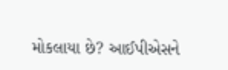મોકલાયા છે? આઈપીએસને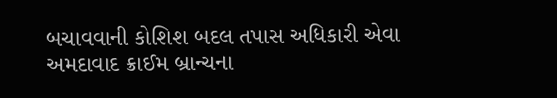બચાવવાની કોશિશ બદલ તપાસ અધિકારી એવા અમદાવાદ ક્રાઈમ બ્રાન્ચના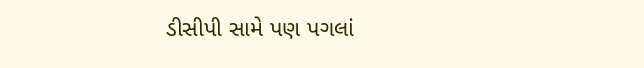ડીસીપી સામે પણ પગલાં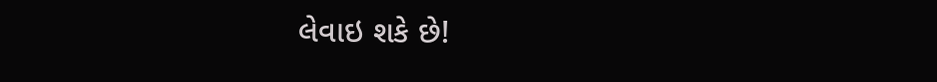લેવાઇ શકે છે!